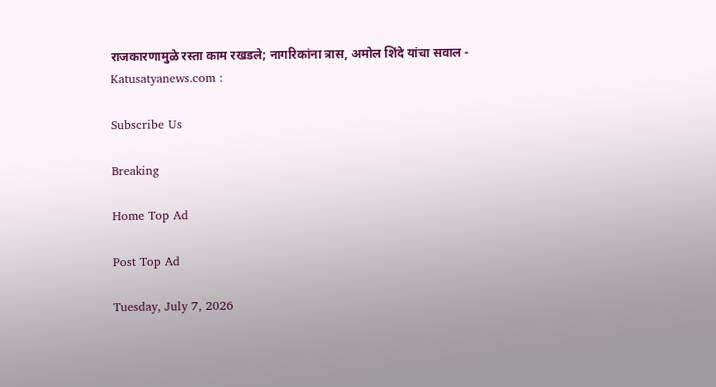राजकारणामुळे रस्ता काम रखडले; नागरिकांना त्रास, अमोल शिंदे यांचा सवाल - Katusatyanews.com :

Subscribe Us

Breaking

Home Top Ad

Post Top Ad

Tuesday, July 7, 2026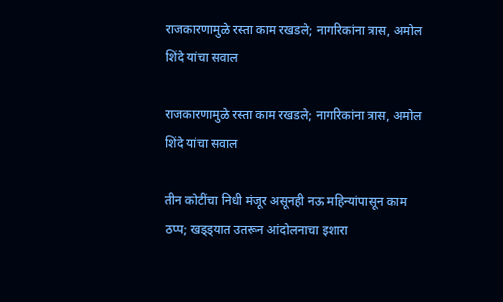राजकारणामुळे रस्ता काम रखडले; नागरिकांना त्रास, अमोल शिंदे यांचा सवाल

राजकारणामुळे रस्ता काम रखडले; नागरिकांना त्रास, अमोल शिंदे यांचा सवाल

तीन कोटींचा निधी मंजूर असूनही नऊ महिन्यांपासून काम ठप्प; खड्ड्यात उतरून आंदोलनाचा इशारा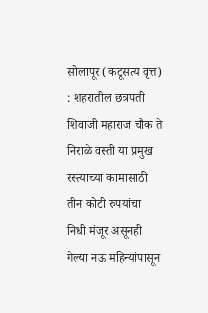सोलापूर (कटूसत्य वृत्त) : शहरातील छत्रपती शिवाजी महाराज चौक ते निराळे वस्ती या प्रमुख रस्त्याच्या कामासाठी तीन कोटी रुपयांचा निधी मंजूर असूनही गेल्या नऊ महिन्यांपासून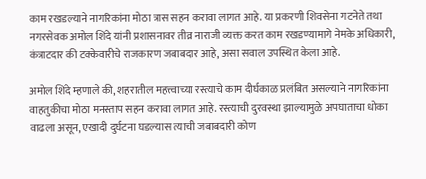काम रखडल्याने नागरिकांना मोठा त्रास सहन करावा लागत आहे. या प्रकरणी शिवसेना गटनेते तथा नगरसेवक अमोल शिंदे यांनी प्रशासनावर तीव्र नाराजी व्यक्त करत काम रखडण्यामागे नेमके अधिकारी, कंत्राटदार की टक्केवारीचे राजकारण जबाबदार आहे, असा सवाल उपस्थित केला आहे.

अमोल शिंदे म्हणाले की, शहरातील महत्त्वाच्या रस्त्याचे काम दीर्घकाळ प्रलंबित असल्याने नागरिकांना वाहतुकीचा मोठा मनस्ताप सहन करावा लागत आहे. रस्त्याची दुरवस्था झाल्यामुळे अपघाताचा धोका वाढला असून, एखादी दुर्घटना घडल्यास त्याची जबाबदारी कोण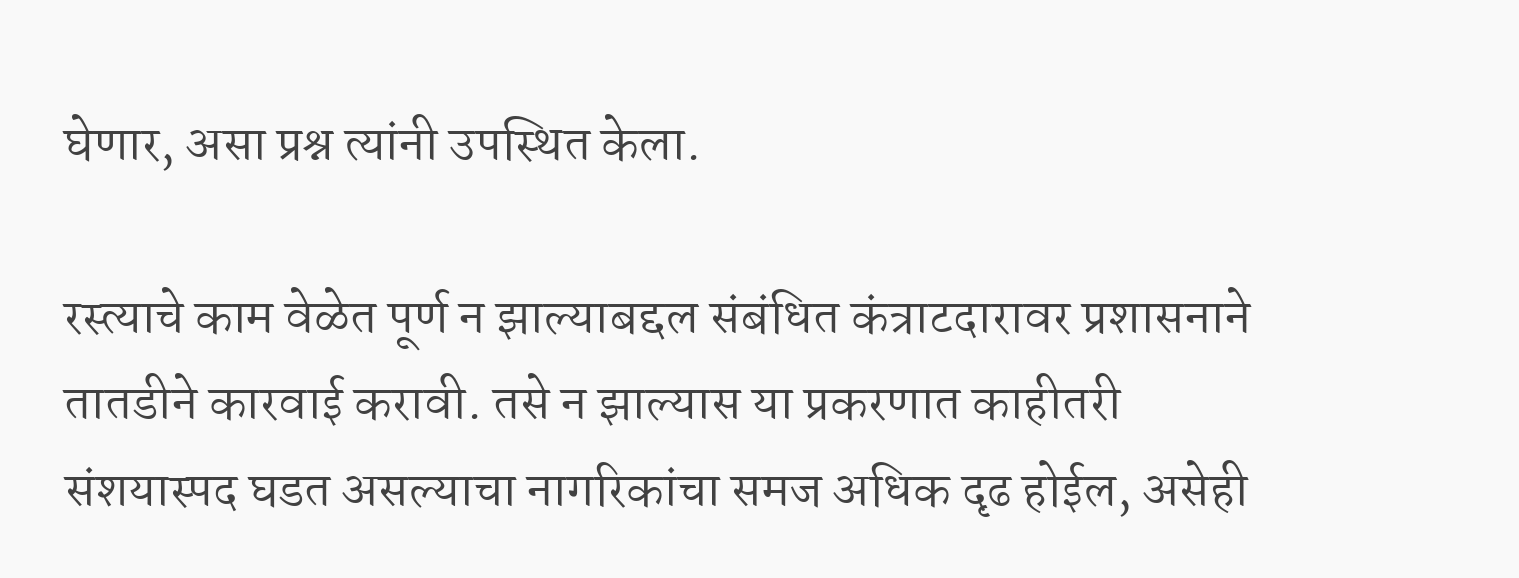घेणार, असा प्रश्न त्यांनी उपस्थित केला.

रस्त्याचे काम वेळेत पूर्ण न झाल्याबद्दल संबंधित कंत्राटदारावर प्रशासनाने तातडीने कारवाई करावी. तसे न झाल्यास या प्रकरणात काहीतरी संशयास्पद घडत असल्याचा नागरिकांचा समज अधिक दृढ होईल, असेही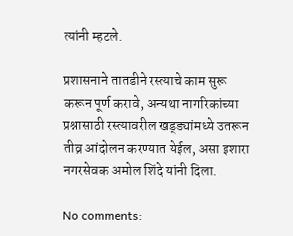त्यांनी म्हटले.

प्रशासनाने तातडीने रस्त्याचे काम सुरू करून पूर्ण करावे, अन्यथा नागरिकांच्या प्रश्नासाठी रस्त्यावरील खड्ड्यांमध्ये उतरून तीव्र आंदोलन करण्यात येईल, असा इशारा नगरसेवक अमोल शिंदे यांनी दिला.

No comments: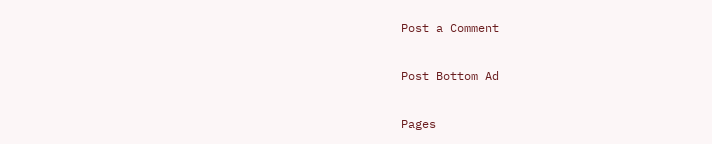Post a Comment

Post Bottom Ad

Pages